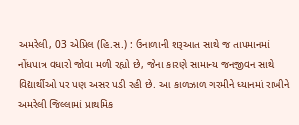અમરેલી, 03 એપ્રિલ (હિ.સ.) : ઉનાળાની શરૂઆત સાથે જ તાપમાનમાં નોંધપાત્ર વધારો જોવા મળી રહ્યો છે, જેના કારણે સામાન્ય જનજીવન સાથે વિદ્યાર્થીઓ પર પણ અસર પડી રહી છે. આ કાળઝાળ ગરમીને ધ્યાનમાં રાખીને અમરેલી જિલ્લામાં પ્રાથમિક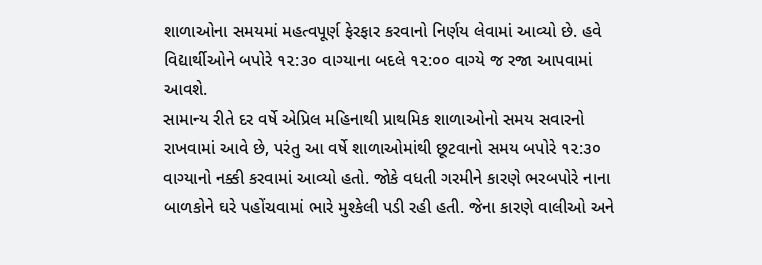શાળાઓના સમયમાં મહત્વપૂર્ણ ફેરફાર કરવાનો નિર્ણય લેવામાં આવ્યો છે. હવે વિદ્યાર્થીઓને બપોરે ૧૨:૩૦ વાગ્યાના બદલે ૧૨:૦૦ વાગ્યે જ રજા આપવામાં આવશે.
સામાન્ય રીતે દર વર્ષે એપ્રિલ મહિનાથી પ્રાથમિક શાળાઓનો સમય સવારનો રાખવામાં આવે છે, પરંતુ આ વર્ષે શાળાઓમાંથી છૂટવાનો સમય બપોરે ૧૨:૩૦ વાગ્યાનો નક્કી કરવામાં આવ્યો હતો. જોકે વધતી ગરમીને કારણે ભરબપોરે નાના બાળકોને ઘરે પહોંચવામાં ભારે મુશ્કેલી પડી રહી હતી. જેના કારણે વાલીઓ અને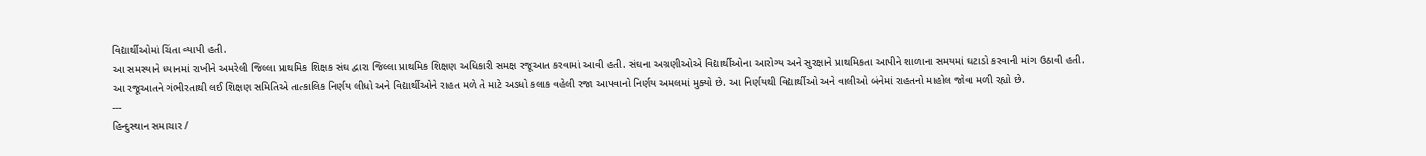વિદ્યાર્થીઓમાં ચિંતા વ્યાપી હતી.
આ સમસ્યાને ધ્યાનમાં રાખીને અમરેલી જિલ્લા પ્રાથમિક શિક્ષક સંઘ દ્વારા જિલ્લા પ્રાથમિક શિક્ષણ અધિકારી સમક્ષ રજૂઆત કરવામાં આવી હતી. સંઘના અગ્રણીઓએ વિદ્યાર્થીઓના આરોગ્ય અને સુરક્ષાને પ્રાથમિકતા આપીને શાળાના સમયમાં ઘટાડો કરવાની માંગ ઉઠાવી હતી.
આ રજૂઆતને ગંભીરતાથી લઈ શિક્ષણ સમિતિએ તાત્કાલિક નિર્ણય લીધો અને વિદ્યાર્થીઓને રાહત મળે તે માટે અડધો કલાક વહેલી રજા આપવાનો નિર્ણય અમલમાં મુક્યો છે. આ નિર્ણયથી વિદ્યાર્થીઓ અને વાલીઓ બંનેમાં રાહતનો માહોલ જોવા મળી રહ્યો છે.
---
હિન્દુસ્થાન સમાચાર /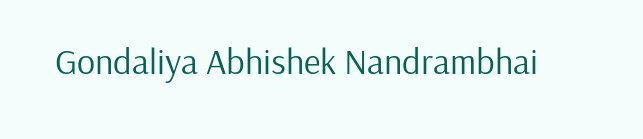Gondaliya Abhishek Nandrambhai